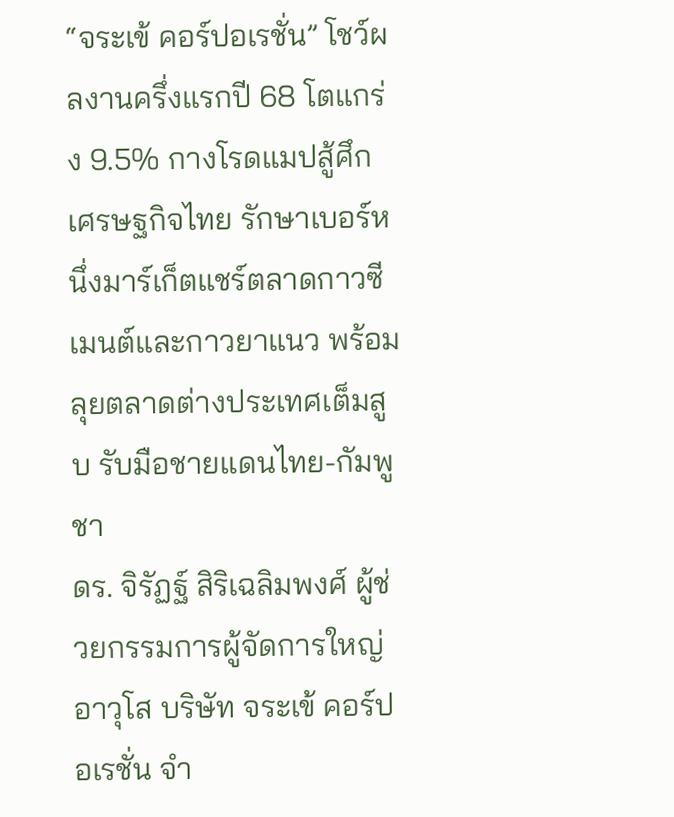“จระเข้ คอร์ปอเรชั่น” โชว์ผลงานครึ่งแรกปี 68 โตแกร่ง 9.5% กางโรดแมปสู้ศึกเศรษฐกิจไทย รักษาเบอร์หนึ่งมาร์เก็ตแชร์ตลาดกาวซีเมนต์และกาวยาแนว พร้อมลุยตลาดต่างประเทศเต็มสูบ รับมือชายแดนไทย-กัมพูชา
ดร. จิรัฏฐ์ สิริเฉลิมพงศ์ ผู้ช่วยกรรมการผู้จัดการใหญ่อาวุโส บริษัท จระเข้ คอร์ปอเรชั่น จำ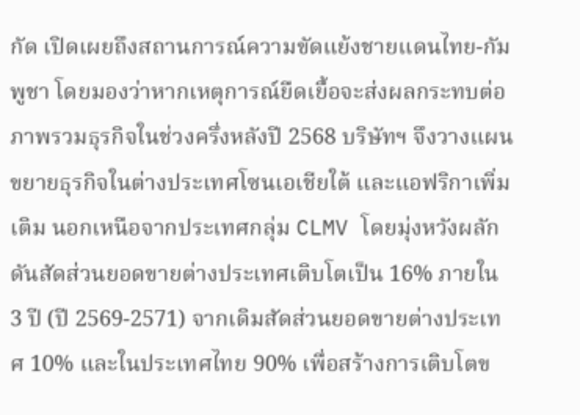กัด เปิดเผยถึงสถานการณ์ความขัดแย้งชายแดนไทย-กัมพูชา โดยมองว่าหากเหตุการณ์ยืดเยื้อจะส่งผลกระทบต่อภาพรวมธุรกิจในช่วงครึ่งหลังปี 2568 บริษัทฯ จึงวางแผนขยายธุรกิจในต่างประเทศโซนเอเชียใต้ และแอฟริกาเพิ่มเติม นอกเหนือจากประเทศกลุ่ม CLMV โดยมุ่งหวังผลักดันสัดส่วนยอดขายต่างประเทศเติบโตเป็น 16% ภายใน 3 ปี (ปี 2569-2571) จากเดิมสัดส่วนยอดขายต่างประเทศ 10% และในประเทศไทย 90% เพื่อสร้างการเติบโตข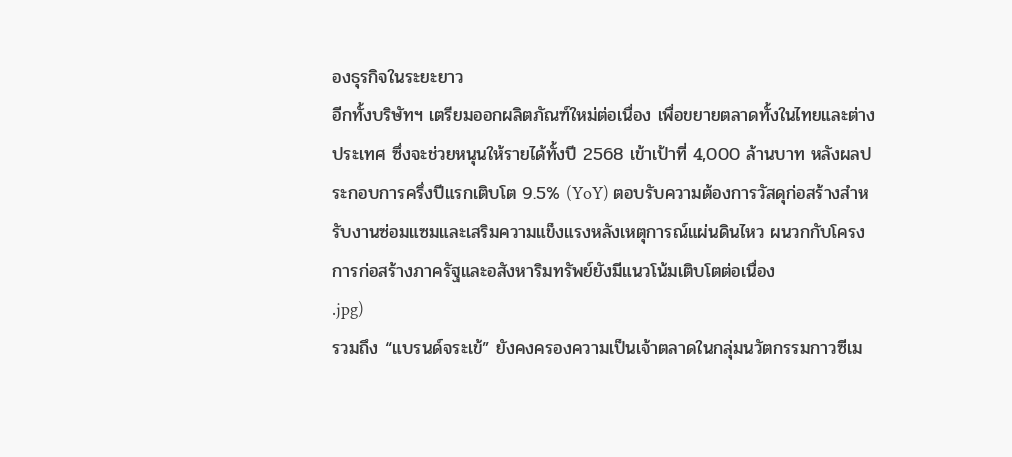องธุรกิจในระยะยาว
อีกทั้งบริษัทฯ เตรียมออกผลิตภัณฑ์ใหม่ต่อเนื่อง เพื่อขยายตลาดทั้งในไทยและต่างประเทศ ซึ่งจะช่วยหนุนให้รายได้ทั้งปี 2568 เข้าเป้าที่ 4,000 ล้านบาท หลังผลประกอบการครึ่งปีแรกเติบโต 9.5% (YoY) ตอบรับความต้องการวัสดุก่อสร้างสำหรับงานซ่อมแซมและเสริมความแข็งแรงหลังเหตุการณ์แผ่นดินไหว ผนวกกับโครงการก่อสร้างภาครัฐและอสังหาริมทรัพย์ยังมีแนวโน้มเติบโตต่อเนื่อง
.jpg)
รวมถึง “แบรนด์จระเข้” ยังคงครองความเป็นเจ้าตลาดในกลุ่มนวัตกรรมกาวซีเม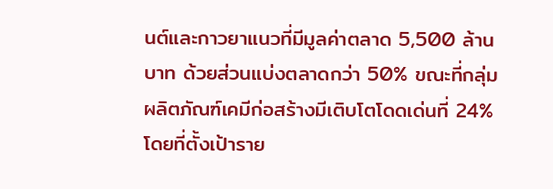นต์และกาวยาแนวที่มีมูลค่าตลาด 5,500 ล้านบาท ด้วยส่วนแบ่งตลาดกว่า 50% ขณะที่กลุ่มผลิตภัณฑ์เคมีก่อสร้างมีเติบโตโดดเด่นที่ 24% โดยที่ตั้งเป้าราย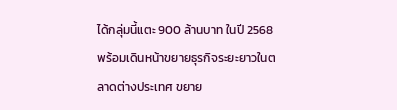ได้กลุ่มนี้แตะ 900 ล้านบาท ในปี 2568 พร้อมเดินหน้าขยายธุรกิจระยะยาวในตลาดต่างประเทศ ขยาย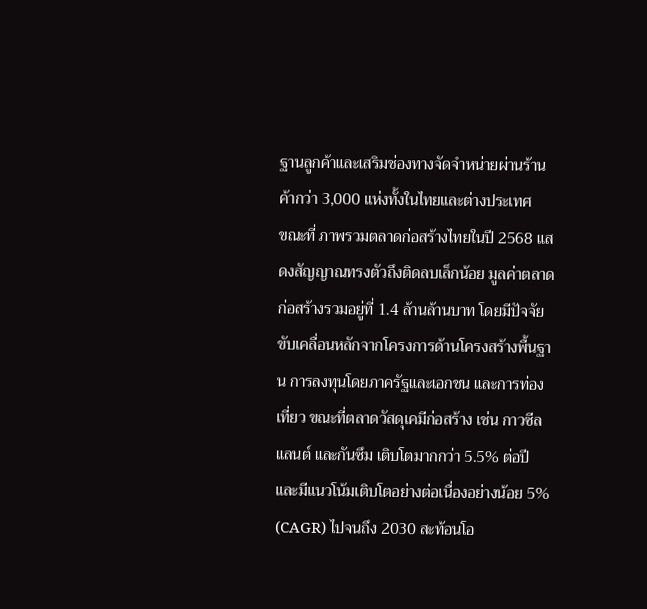ฐานลูกค้าและเสริมช่องทางจัดจำหน่ายผ่านร้านค้ากว่า 3,000 แห่งทั้งในไทยและต่างประเทศ
ขณะที่ ภาพรวมตลาดก่อสร้างไทยในปี 2568 แสดงสัญญาณทรงตัวถึงติดลบเล็กน้อย มูลค่าตลาดก่อสร้างรวมอยู่ที่ 1.4 ล้านล้านบาท โดยมีปัจจัยขับเคลื่อนหลักจากโครงการด้านโครงสร้างพื้นฐาน การลงทุนโดยภาครัฐและเอกชน และการท่องเที่ยว ขณะที่ตลาดวัสดุเคมีก่อสร้าง เช่น กาวซีลแลนต์ และกันซึม เติบโตมากกว่า 5.5% ต่อปี และมีแนวโน้มเติบโตอย่างต่อเนื่องอย่างน้อย 5% (CAGR) ไปจนถึง 2030 สะท้อนโอ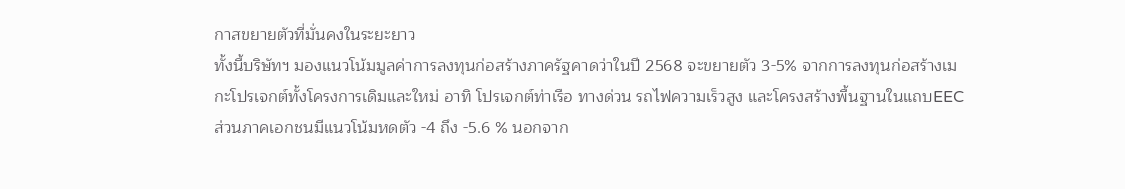กาสขยายตัวที่มั่นคงในระยะยาว
ทั้งนี้บริษัทฯ มองแนวโน้มมูลค่าการลงทุนก่อสร้างภาครัฐคาดว่าในปี 2568 จะขยายตัว 3-5% จากการลงทุนก่อสร้างเมกะโปรเจกต์ทั้งโครงการเดิมและใหม่ อาทิ โปรเจกต์ท่าเรือ ทางด่วน รถไฟความเร็วสูง และโครงสร้างพื้นฐานในแถบEEC ส่วนภาคเอกชนมีแนวโน้มหดตัว -4 ถึง -5.6 % นอกจาก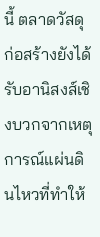นี้ ตลาดวัสดุก่อสร้างยังได้รับอานิสงส์เชิงบวกจากเหตุการณ์แผ่นดินไหวที่ทำให้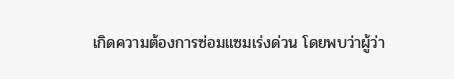เกิดความต้องการซ่อมแซมเร่งด่วน โดยพบว่าผู้ว่า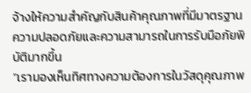จ้างให้ความสำคัญกับสินค้าคุณภาพที่มีมาตรฐานความปลอดภัยและความสามารถในการรับมือภัยพิบัติมากขึ้น
“เรามองเห็นทิศทางความต้องการในวัสดุคุณภาพ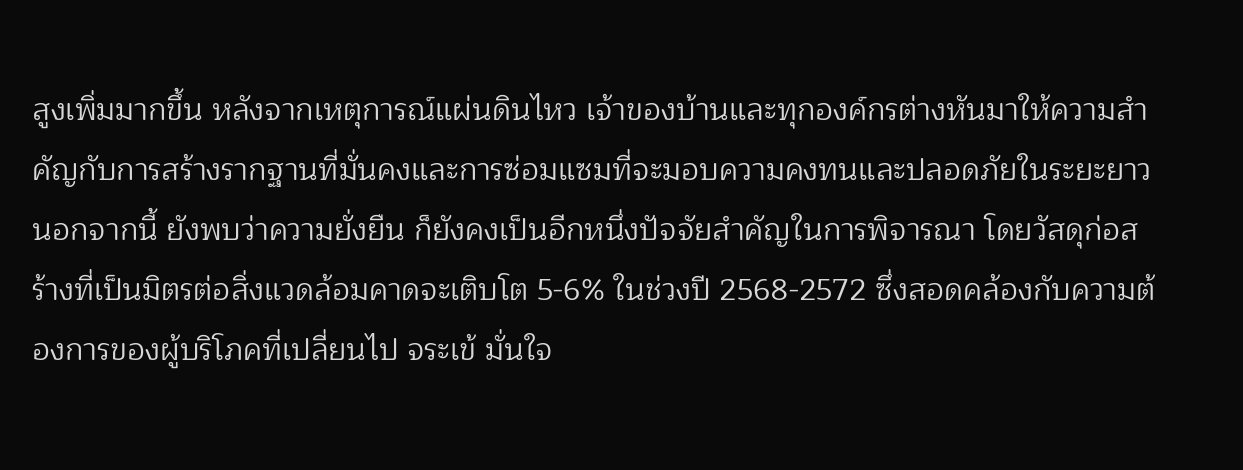สูงเพิ่มมากขึ้น หลังจากเหตุการณ์แผ่นดินไหว เจ้าของบ้านและทุกองค์กรต่างหันมาให้ความสำคัญกับการสร้างรากฐานที่มั่นคงและการซ่อมแซมที่จะมอบความคงทนและปลอดภัยในระยะยาว นอกจากนี้ ยังพบว่าความยั่งยืน ก็ยังคงเป็นอีกหนึ่งปัจจัยสำคัญในการพิจารณา โดยวัสดุก่อสร้างที่เป็นมิตรต่อสิ่งแวดล้อมคาดจะเติบโต 5-6% ในช่วงปี 2568-2572 ซึ่งสอดคล้องกับความต้องการของผู้บริโภคที่เปลี่ยนไป จระเข้ มั่นใจ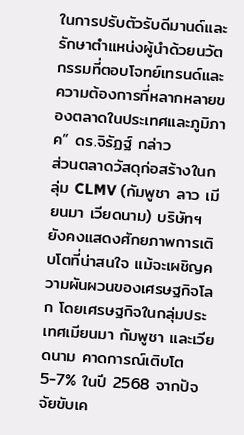ในการปรับตัวรับดีมานด์และรักษาตำแหน่งผู้นำด้วยนวัตกรรมที่ตอบโจทย์เทรนด์และความต้องการที่หลากหลายของตลาดในประเทศและภูมิภาค” ดร.จิรัฏฐ์ กล่าว
ส่วนตลาดวัสดุก่อสร้างในกลุ่ม CLMV (กัมพูชา ลาว เมียนมา เวียดนาม) บริษัทฯ ยังคงแสดงศักยภาพการเติบโตที่น่าสนใจ แม้จะเผชิญความผันผวนของเศรษฐกิจโลก โดยเศรษฐกิจในกลุ่มประเทศเมียนมา กัมพูชา และเวียดนาม คาดการณ์เติบโต 5-7% ในปี 2568 จากปัจจัยขับเค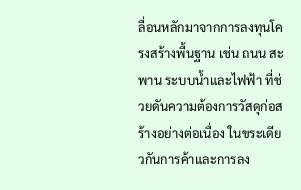ลื่อนหลักมาจากการลงทุนโครงสร้างพื้นฐาน เช่น ถนน สะพาน ระบบน้ำและไฟฟ้า ที่ช่วยดันความต้องการวัสดุก่อสร้างอย่างต่อเนื่อง ในขระเดียวกันการค้าและการลง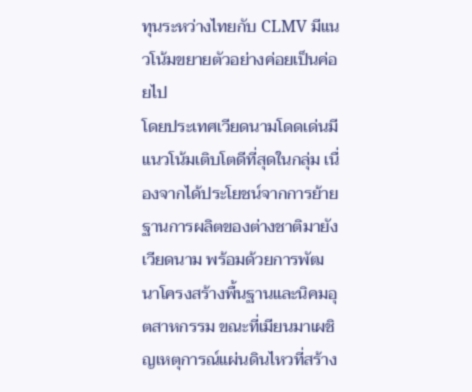ทุนระหว่างไทยกับ CLMV มีแนวโน้มขยายตัวอย่างค่อยเป็นค่อยไป
โดยประเทศเวียดนามโดดเด่นมีแนวโน้มเติบโตดีที่สุดในกลุ่ม เนื่องจากได้ประโยชน์จากการย้ายฐานการผลิตของต่างชาติมายังเวียดนาม พร้อมด้วยการพัฒนาโครงสร้างพื้นฐานและนิคมอุตสาหกรรม ขณะที่เมียนมาเผชิญเหตุการณ์แผ่นดินไหวที่สร้าง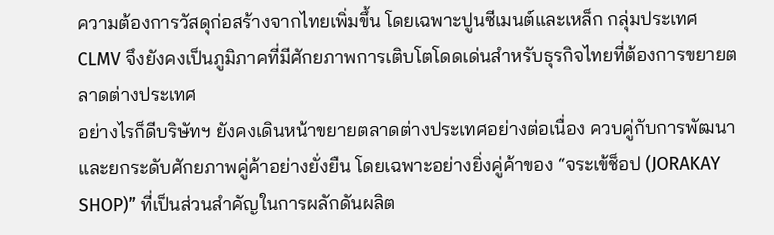ความต้องการวัสดุก่อสร้างจากไทยเพิ่มขึ้น โดยเฉพาะปูนซีเมนต์และเหล็ก กลุ่มประเทศ CLMV จึงยังคงเป็นภูมิภาคที่มีศักยภาพการเติบโตโดดเด่นสำหรับธุรกิจไทยที่ต้องการขยายตลาดต่างประเทศ
อย่างไรก็ดีบริษัทฯ ยังคงเดินหน้าขยายตลาดต่างประเทศอย่างต่อเนื่อง ควบคู่กับการพัฒนาและยกระดับศักยภาพคู่ค้าอย่างยั่งยืน โดยเฉพาะอย่างยิ่งคู่ค้าของ “จระเข้ช็อป (JORAKAY SHOP)” ที่เป็นส่วนสำคัญในการผลักดันผลิต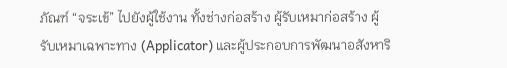ภัณฑ์ “จระเข้” ไปยังผู้ใช้งาน ทั้งช่างก่อสร้าง ผู้รับเหมาก่อสร้าง ผู้รับเหมาเฉพาะทาง (Applicator) และผู้ประกอบการพัฒนาอสังหาริ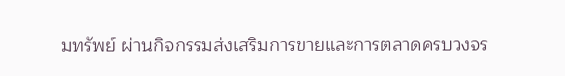มทรัพย์ ผ่านกิจกรรมส่งเสริมการขายและการตลาดครบวงจร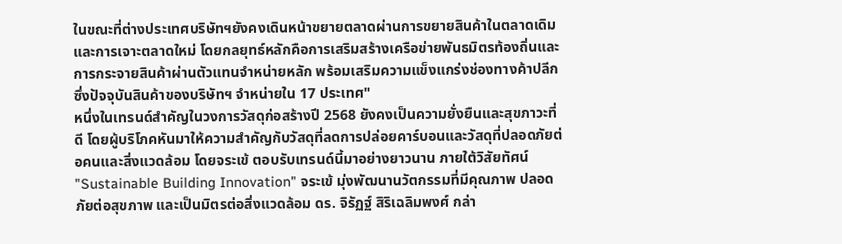ในขณะที่ต่างประเทศบริษัทฯยังคงเดินหน้าขยายตลาดผ่านการขยายสินค้าในตลาดเดิมและการเจาะตลาดใหม่ โดยกลยุทธ์หลักคือการเสริมสร้างเครือข่ายพันธมิตรท้องถิ่นและการกระจายสินค้าผ่านตัวแทนจำหน่ายหลัก พร้อมเสริมความแข็งแกร่งช่องทางค้าปลีก ซึ่งปัจจุบันสินค้าของบริษัทฯ จำหน่ายใน 17 ประเทศ"
หนึ่งในเทรนด์สำคัญในวงการวัสดุก่อสร้างปี 2568 ยังคงเป็นความยั่งยืนและสุขภาวะที่ดี โดยผู้บริโภคหันมาให้ความสำคัญกับวัสดุที่ลดการปล่อยคาร์บอนและวัสดุที่ปลอดภัยต่อคนและสิ่งแวดล้อม โดยจระเข้ ตอบรับเทรนด์นี้มาอย่างยาวนาน ภายใต้วิสัยทัศน์ "Sustainable Building Innovation" จระเข้ มุ่งพัฒนานวัตกรรมที่มีคุณภาพ ปลอดภัยต่อสุขภาพ และเป็นมิตรต่อสิ่งแวดล้อม ดร. จิรัฏฐ์ สิริเฉลิมพงศ์ กล่า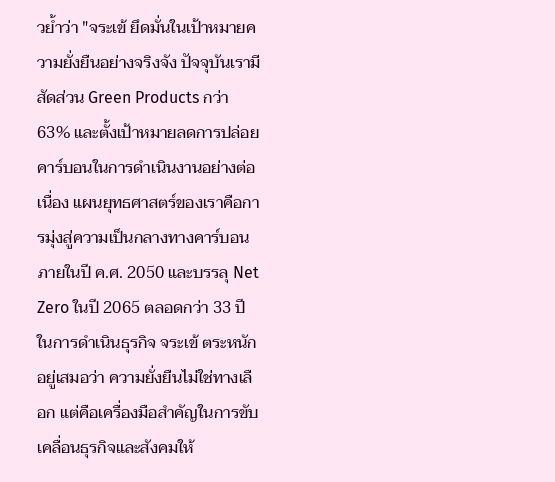วย้ำว่า "จระเข้ ยึดมั่นในเป้าหมายความยั่งยืนอย่างจริงจัง ปัจจุบันเรามีสัดส่วน Green Products กว่า 63% และตั้งเป้าหมายลดการปล่อยคาร์บอนในการดำเนินงานอย่างต่อเนื่อง แผนยุทธศาสตร์ของเราคือการมุ่งสู่ความเป็นกลางทางคาร์บอนภายในปี ค.ศ. 2050 และบรรลุ Net Zero ในปี 2065 ตลอดกว่า 33 ปีในการดำเนินธุรกิจ จระเข้ ตระหนักอยู่เสมอว่า ความยั่งยืนไม่ใช่ทางเลือก แต่คือเครื่องมือสำคัญในการขับเคลื่อนธุรกิจและสังคมให้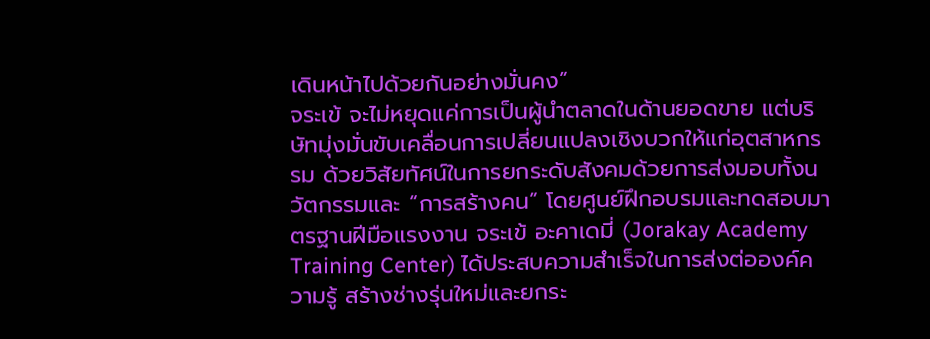เดินหน้าไปด้วยกันอย่างมั่นคง”
จระเข้ จะไม่หยุดแค่การเป็นผู้นำตลาดในด้านยอดขาย แต่บริษัทมุ่งมั่นขับเคลื่อนการเปลี่ยนแปลงเชิงบวกให้แก่อุตสาหกรรม ด้วยวิสัยทัศน์ในการยกระดับสังคมด้วยการส่งมอบทั้งนวัตกรรมและ “การสร้างคน” โดยศูนย์ฝึกอบรมและทดสอบมาตรฐานฝีมือแรงงาน จระเข้ อะคาเดมี่ (Jorakay Academy Training Center) ได้ประสบความสำเร็จในการส่งต่อองค์ความรู้ สร้างช่างรุ่นใหม่และยกระ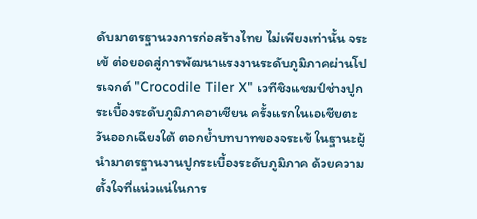ดับมาตรฐานวงการก่อสร้างไทย ไม่เพียงเท่านั้น จระเข้ ต่อยอดสู่การพัฒนาแรงงานระดับภูมิภาคผ่านโปรเจกต์ "Crocodile Tiler X" เวทีชิงแชมป์ช่างปูกระเบื้องระดับภูมิภาคอาเซียน ครั้งแรกในเอเชียตะวันออกเฉียงใต้ ตอกย้ำบทบาทของจระเข้ ในฐานะผู้นำมาตรฐานงานปูกระเบื้องระดับภูมิภาค ด้วยความตั้งใจที่แน่วแน่ในการ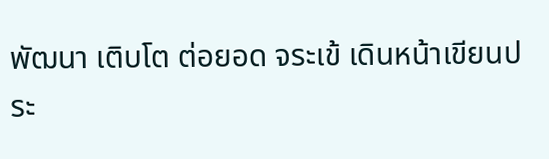พัฒนา เติบโต ต่อยอด จระเข้ เดินหน้าเขียนประ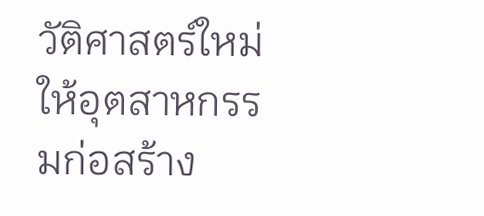วัติศาสตร์ใหม่ให้อุตสาหกรรมก่อสร้าง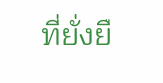ที่ยั่งยื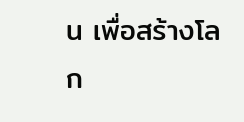น เพื่อสร้างโลก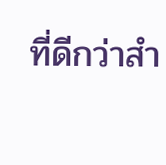ที่ดีกว่าสำ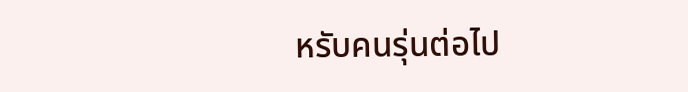หรับคนรุ่นต่อไป